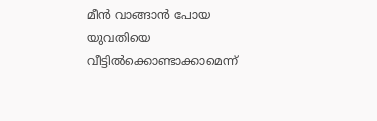മീൻ വാങ്ങാൻ പോയ യുവതിയെ വീട്ടിൽക്കൊണ്ടാക്കാമെന്ന്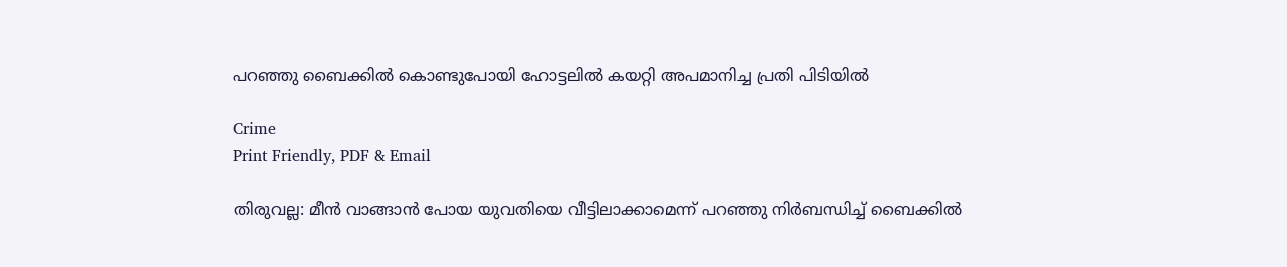പറഞ്ഞു ബൈക്കിൽ കൊണ്ടുപോയി ഹോട്ടലിൽ കയറ്റി അപമാനിച്ച പ്രതി പിടിയിൽ

Crime
Print Friendly, PDF & Email

തിരുവല്ല: മീൻ വാങ്ങാൻ പോയ യുവതിയെ വീട്ടിലാക്കാമെന്ന് പറഞ്ഞു നിർബന്ധിച്ച് ബൈക്കിൽ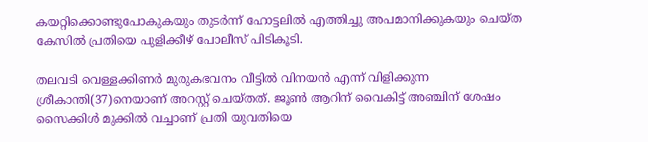കയറ്റിക്കൊണ്ടുപോകുകയും തുടർന്ന് ഹോട്ടലിൽ എത്തിച്ചു അപമാനിക്കുകയും ചെയ്ത കേസിൽ പ്രതിയെ പുളിക്കീഴ് പോലീസ് പിടികൂടി.

തലവടി വെള്ളക്കിണർ മുരുകഭവനം വീട്ടിൽ വിനയൻ എന്ന് വിളിക്കുന്ന ശ്രീകാന്തി(37)നെയാണ് അറസ്റ്റ് ചെയ്തത്. ജൂൺ ആറിന് വൈകിട്ട് അഞ്ചിന് ശേഷം സൈക്കിൾ മുക്കിൽ വച്ചാണ് പ്രതി യുവതിയെ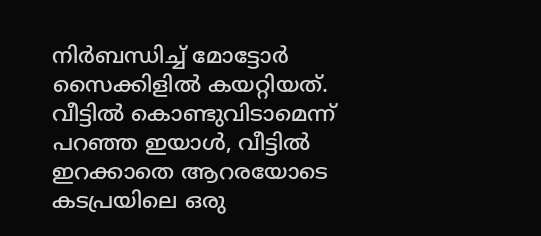നിർബന്ധിച്ച് മോട്ടോർ സൈക്കിളിൽ കയറ്റിയത്. വീട്ടിൽ കൊണ്ടുവിടാമെന്ന് പറഞ്ഞ ഇയാൾ, വീട്ടിൽ ഇറക്കാതെ ആറരയോടെ കടപ്രയിലെ ഒരു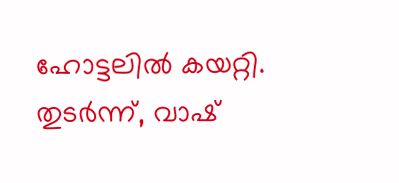ഹോട്ടലിൽ കയറ്റി. തുടർന്ന്, വാഷ്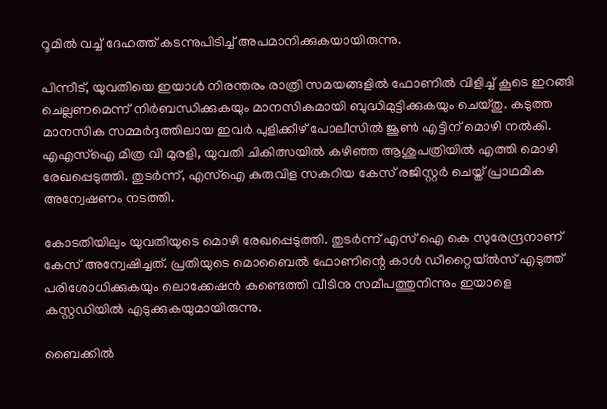റൂമിൽ വച്ച് ദേഹത്ത് കടന്നുപിടിച്ച് അപമാനിക്കുകയായിരുന്നു.

പിന്നീട്, യുവതിയെ ഇയാൾ നിരന്തരം രാത്രി സമയങ്ങളിൽ ഫോണിൽ വിളിച്ച് കൂടെ ഇറങ്ങി ചെല്ലണമെന്ന് നിർബന്ധിക്കുകയും മാനസികമായി ബുദ്ധിമുട്ടിക്കുകയും ചെയ്തു. കടുത്ത മാനസിക സമ്മർദ്ദത്തിലായ ഇവർ പുളിക്കീഴ് പോലീസിൽ ജൂൺ എട്ടിന് മൊഴി നൽകി. എഎസ്‌ഐ മിത്ര വി മുരളി, യുവതി ചികിത്സയിൽ കഴിഞ്ഞ ആശുപത്രിയിൽ എത്തി മൊഴി രേഖപ്പെടുത്തി. തുടർന്ന്, എസ്‌ഐ കുരുവിള സകറിയ കേസ് രജിസ്റ്റർ ചെയ്ത് പ്രാഥമിക അന്വേഷണം നടത്തി.

കോടതിയിലും യുവതിയുടെ മൊഴി രേഖപ്പെടുത്തി. തുടർന്ന് എസ് ഐ കെ സുരേന്ദ്രനാണ് കേസ് അന്വേഷിച്ചത്. പ്രതിയുടെ മൊബൈൽ ഫോണിന്റെ കാൾ ഡീറ്റൈയ്ൽസ് എടുത്ത് പരിശോധിക്കുകയും ലൊക്കേഷൻ കണ്ടെത്തി വീടിനു സമീപത്തുനിന്നും ഇയാളെ കസ്റ്റഡിയിൽ എടുക്കുകയുമായിരുന്നു.

ബൈക്കിൽ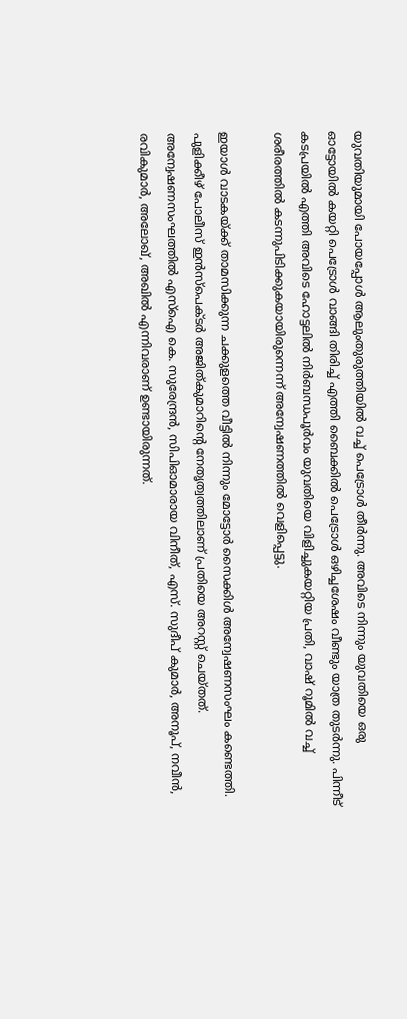യുവതിയുമായി പോയപ്പോൾ ആലുംതുരുത്തിയിൽ വച്ച് പെട്രോൾ തീർന്നു. അവിടെ നിന്നും യുവതിയെ ഒരു ഓട്ടോയിൽ കയറ്റി പെട്രോൾ വാങ്ങി തിരിച്ച് എത്തി ബൈക്കിൽ പെട്രോൾ ഒഴിച്ചശേഷം വീണ്ടും യാത്ര തുടർന്നു. പിന്നീട് കടപ്രയിൽ എത്തി അവിടെ ഹോട്ടലിൽ നിർബന്ധപൂർവം യുവതിയെ വിളിച്ചുകയറ്റിയ പ്രതി, വാഷ് റൂമിൽ വച്ച് ശരീരത്തിൽ കടന്നുപിടിക്കുകയായിരുന്നെന്ന് അന്വേഷണത്തിൽ വെളിപ്പെട്ടു.

ഇയാൾ വാടകയ്ക്ക് താമസിക്കുന്ന ചക്കുളത്തെ വീട്ടിൽ നിന്നും മോട്ടോർ സൈക്കിൾ അന്വേഷണസംഘം കണ്ടെത്തി. പുളിക്കീഴ് പോലീസ് ഇൻസ്‌പെക്ടർ അജിത്കുമാറിന്റെ നേതൃത്വത്തിലാണ് പ്രതിയെ അറസ്റ്റ് ചെയ്തത്. അന്വേഷണസംഘത്തിൽ എസ്‌ഐ കെ. സുരേന്ദ്രൻ, സിപിഓമാരായ വിനീത്, എസ്. സുദീപ് കുമാർ, അനൂപ്, നവീൻ, രവികുമാർ, അലോഖ്, അഖിൽ എന്നിവരാണ് ഉണ്ടായിരുന്നത്.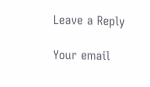Leave a Reply

Your email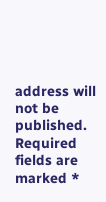address will not be published. Required fields are marked *